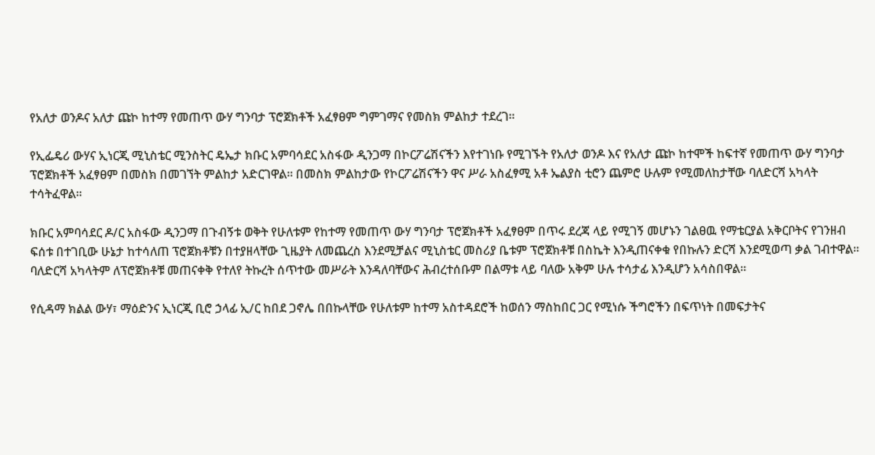የአለታ ወንዶና አለታ ጩኮ ከተማ የመጠጥ ውሃ ግንባታ ፕሮጀክቶች አፈፃፀም ግምገማና የመስክ ምልከታ ተደረገ።

የኢፌዴሪ ውሃና ኢነርጂ ሚኒስቴር ሚንስትር ዴኤታ ክቡር አምባሳደር አስፋው ዲንጋማ በኮርፖሬሽናችን እየተገነቡ የሚገኙት የአለታ ወንዶ እና የአለታ ጩኮ ከተሞች ከፍተኛ የመጠጥ ውሃ ግንባታ ፕሮጀክቶች አፈፃፀም በመስክ በመገኘት ምልከታ አድርገዋል። በመስክ ምልከታው የኮርፖሬሽናችን ዋና ሥራ አስፈፃሚ አቶ ኤልያስ ቲሮን ጨምሮ ሁሉም የሚመለከታቸው ባለድርሻ አካላት ተሳትፈዋል።

ክቡር አምባሳደር ዶ/ር አስፋው ዲንጋማ በጉብኝቱ ወቅት የሁለቱም የከተማ የመጠጥ ውሃ ግንባታ ፕሮጀክቶች አፈፃፀም በጥሩ ደረጃ ላይ የሚገኝ መሆኑን ገልፀዉ የማቴርያል አቅርቦትና የገንዘብ ፍሰቱ በተገቢው ሁኔታ ከተሳለጠ ፕሮጀክቶቹን በተያዘላቸው ጊዜያት ለመጨረስ እንደሚቻልና ሚኒስቴር መስሪያ ቤቱም ፕሮጀክቶቹ በስኬት እንዲጠናቀቁ የበኩሉን ድርሻ እንደሚወጣ ቃል ገብተዋል፡፡ ባለድርሻ አካላትም ለፕሮጀክቶቹ መጠናቀቅ የተለየ ትኩረት ሰጥተው መሥራት እንዳለባቸውና ሕብረተሰቡም በልማቱ ላይ ባለው አቅም ሁሉ ተሳታፊ እንዲሆን አሳስበዋል፡፡

የሲዳማ ክልል ውሃ፣ ማዕድንና ኢነርጂ ቢሮ ኃላፊ ኢ/ር ከበደ ጋኖሌ በበኩላቸው የሁለቱም ከተማ አስተዳደሮች ከወሰን ማስከበር ጋር የሚነሱ ችግሮችን በፍጥነት በመፍታትና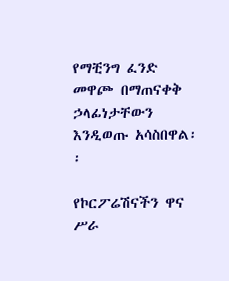የማቺንግ ፈንድ መዋጮ በማጠናቀቅ ኃላፊነታቸውን እንዲወጡ አሳስበዋል፡፡

የኮርፖሬሽናችን ዋና ሥራ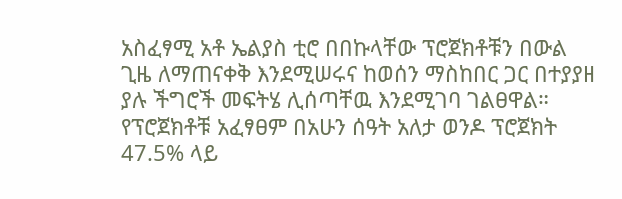አስፈፃሚ አቶ ኤልያስ ቲሮ በበኩላቸው ፕሮጀክቶቹን በውል ጊዜ ለማጠናቀቅ እንደሚሠሩና ከወሰን ማስከበር ጋር በተያያዘ ያሉ ችግሮች መፍትሄ ሊሰጣቸዉ እንደሚገባ ገልፀዋል።
የፕሮጀክቶቹ አፈፃፀም በአሁን ሰዓት አለታ ወንዶ ፕሮጀክት 47.5% ላይ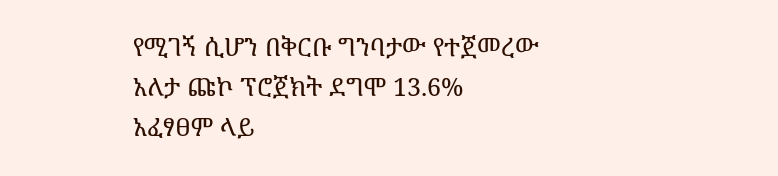የሚገኝ ሲሆን በቅርቡ ግንባታው የተጀመረው አለታ ጩኮ ፕሮጀክት ደግሞ 13.6% አፈፃፀም ላይ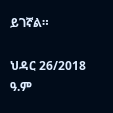ይገኛል።

ህዳር 26/2018 ዓ.ም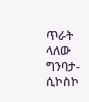ጥራት ላለው ግንባታ-ሲኮስኮ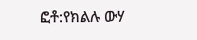ፎቶ:የክልሉ ውሃ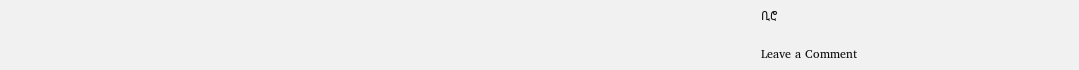ቢሮ

Leave a Comment